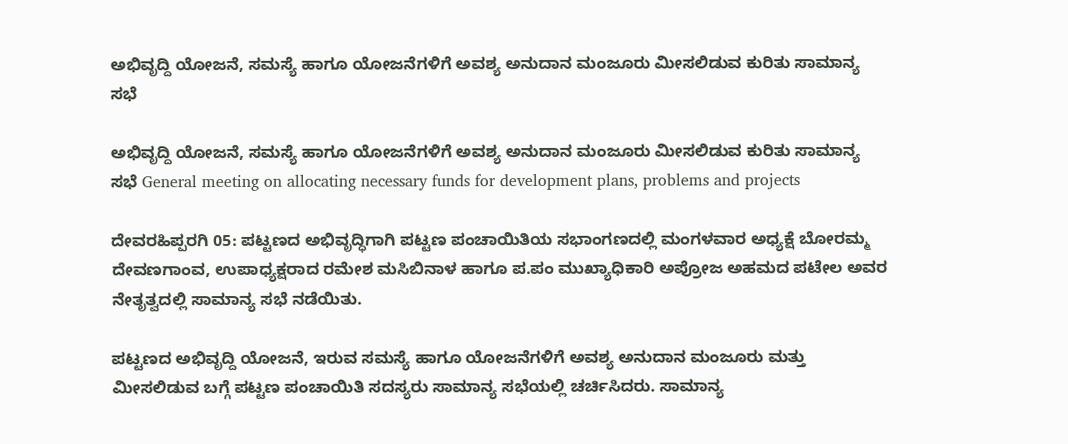ಅಭಿವೃದ್ದಿ ಯೋಜನೆ, ಸಮಸ್ಯೆ ಹಾಗೂ ಯೋಜನೆಗಳಿಗೆ ಅವಶ್ಯ ಅನುದಾನ ಮಂಜೂರು ಮೀಸಲಿಡುವ ಕುರಿತು ಸಾಮಾನ್ಯ ಸಭೆ

ಅಭಿವೃದ್ದಿ ಯೋಜನೆ, ಸಮಸ್ಯೆ ಹಾಗೂ ಯೋಜನೆಗಳಿಗೆ ಅವಶ್ಯ ಅನುದಾನ ಮಂಜೂರು ಮೀಸಲಿಡುವ ಕುರಿತು ಸಾಮಾನ್ಯ ಸಭೆ General meeting on allocating necessary funds for development plans, problems and projects

ದೇವರಹಿಪ್ಪರಗಿ 05: ಪಟ್ಟಣದ ಅಭಿವೃದ್ಧಿಗಾಗಿ ಪಟ್ಟಣ ಪಂಚಾಯಿತಿಯ ಸಭಾಂಗಣದಲ್ಲಿ ಮಂಗಳವಾರ ಅಧ್ಯಕ್ಷೆ ಬೋರಮ್ಮ ದೇವಣಗಾಂವ, ಉಪಾಧ್ಯಕ್ಷರಾದ ರಮೇಶ ಮಸಿಬಿನಾಳ ಹಾಗೂ ಪ.ಪಂ ಮುಖ್ಯಾಧಿಕಾರಿ ಅಪ್ರೋಜ ಅಹಮದ ಪಟೇಲ ಅವರ ನೇತೃತ್ವದಲ್ಲಿ ಸಾಮಾನ್ಯ ಸಭೆ ನಡೆಯಿತು.

ಪಟ್ಟಣದ ಅಭಿವೃದ್ದಿ ಯೋಜನೆ, ಇರುವ ಸಮಸ್ಯೆ ಹಾಗೂ ಯೋಜನೆಗಳಿಗೆ ಅವಶ್ಯ ಅನುದಾನ ಮಂಜೂರು ಮತ್ತು ಮೀಸಲಿಡುವ ಬಗ್ಗೆ ಪಟ್ಟಣ ಪಂಚಾಯಿತಿ ಸದಸ್ಯರು ಸಾಮಾನ್ಯ ಸಭೆಯಲ್ಲಿ ಚರ್ಚಿಸಿದರು. ಸಾಮಾನ್ಯ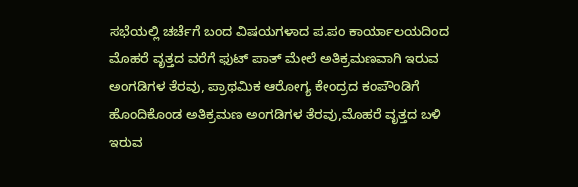ಸಭೆಯಲ್ಲಿ ಚರ್ಚೆಗೆ ಬಂದ ವಿಷಯಗಳಾದ ಪ.ಪಂ ಕಾರ್ಯಾಲಯದಿಂದ ಮೊಹರೆ ವೃತ್ತದ ವರೆಗೆ ಫುಟ್ ಪಾತ್ ಮೇಲೆ ಅತಿಕ್ರಮಣವಾಗಿ ಇರುವ ಅಂಗಡಿಗಳ ತೆರವು, ಪ್ರಾಥಮಿಕ ಆರೋಗ್ಯ ಕೇಂದ್ರದ ಕಂಪೌಂಡಿಗೆ ಹೊಂದಿಕೊಂಡ ಅತಿಕ್ರಮಣ ಅಂಗಡಿಗಳ ತೆರವು,ಮೊಹರೆ ವೃತ್ತದ ಬಳಿ ಇರುವ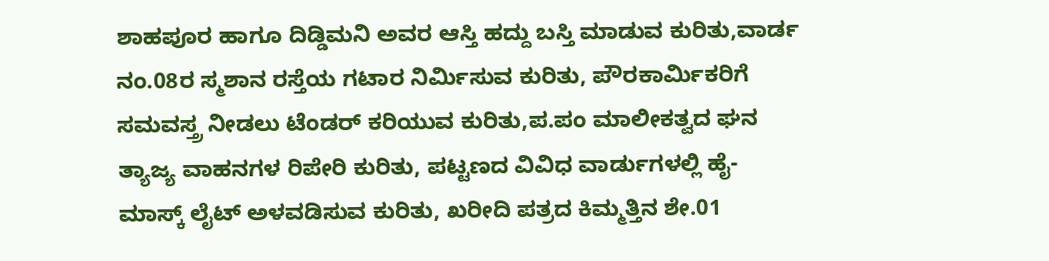ಶಾಹಪೂರ ಹಾಗೂ ದಿಡ್ಡಿಮನಿ ಅವರ ಆಸ್ತಿ ಹದ್ದು ಬಸ್ತಿ ಮಾಡುವ ಕುರಿತು,ವಾರ್ಡ ನಂ.08ರ ಸ್ಮಶಾನ ರಸ್ತೆಯ ಗಟಾರ ನಿರ್ಮಿಸುವ ಕುರಿತು, ಪೌರಕಾರ್ಮಿಕರಿಗೆ ಸಮವಸ್ತ್ರ ನೀಡಲು ಟೆಂಡರ್ ಕರಿಯುವ ಕುರಿತು,ಪ.ಪಂ ಮಾಲೀಕತ್ವದ ಘನ ತ್ಯಾಜ್ಯ ವಾಹನಗಳ ರಿಪೇರಿ ಕುರಿತು, ಪಟ್ಟಣದ ವಿವಿಧ ವಾರ್ಡುಗಳಲ್ಲಿ ಹೈ- ಮಾಸ್ಕ್‌ ಲೈಟ್ ಅಳವಡಿಸುವ ಕುರಿತು, ಖರೀದಿ ಪತ್ರದ ಕಿಮ್ಮತ್ತಿನ ಶೇ.01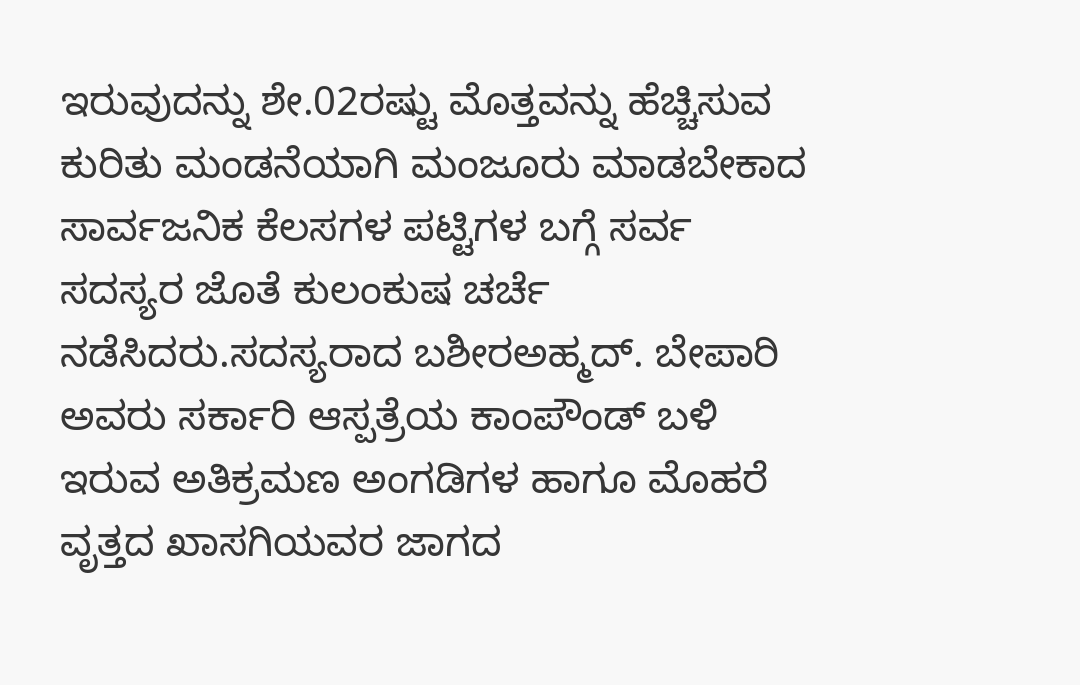ಇರುವುದನ್ನು ಶೇ.02ರಷ್ಟು ಮೊತ್ತವನ್ನು ಹೆಚ್ಚಿಸುವ ಕುರಿತು ಮಂಡನೆಯಾಗಿ ಮಂಜೂರು ಮಾಡಬೇಕಾದ ಸಾರ್ವಜನಿಕ ಕೆಲಸಗಳ ಪಟ್ಟಿಗಳ ಬಗ್ಗೆ ಸರ್ವ ಸದಸ್ಯರ ಜೊತೆ ಕುಲಂಕುಷ ಚರ್ಚೆ ನಡೆಸಿದರು.ಸದಸ್ಯರಾದ ಬಶೀರಅಹ್ಮದ್‌. ಬೇಪಾರಿ ಅವರು ಸರ್ಕಾರಿ ಆಸ್ಪತ್ರೆಯ ಕಾಂಪೌಂಡ್ ಬಳಿ ಇರುವ ಅತಿಕ್ರಮಣ ಅಂಗಡಿಗಳ ಹಾಗೂ ಮೊಹರೆ ವೃತ್ತದ ಖಾಸಗಿಯವರ ಜಾಗದ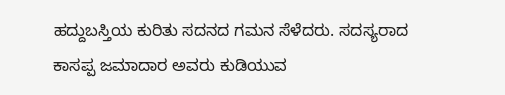ಹದ್ದುಬಸ್ತಿಯ ಕುರಿತು ಸದನದ ಗಮನ ಸೆಳೆದರು. ಸದಸ್ಯರಾದ ಕಾಸಪ್ಪ ಜಮಾದಾರ ಅವರು ಕುಡಿಯುವ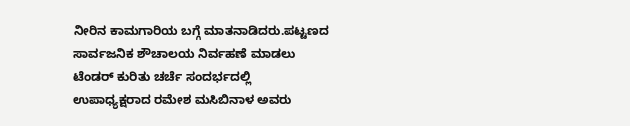ನೀರಿನ ಕಾಮಗಾರಿಯ ಬಗ್ಗೆ ಮಾತನಾಡಿದರು.ಪಟ್ಟಣದ ಸಾರ್ವಜನಿಕ ಶೌಚಾಲಯ ನಿರ್ವಹಣೆ ಮಾಡಲು ಟೆಂಡರ್ ಕುರಿತು ಚರ್ಚೆ ಸಂದರ್ಭದಲ್ಲಿ ಉಪಾಧ್ಯಕ್ಷರಾದ ರಮೇಶ ಮಸಿಬಿನಾಳ ಅವರು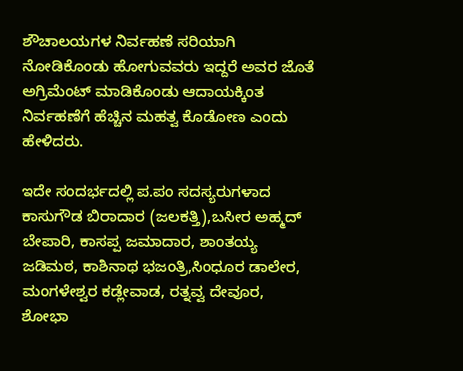ಶೌಚಾಲಯಗಳ ನಿರ್ವಹಣೆ ಸರಿಯಾಗಿ ನೋಡಿಕೊಂಡು ಹೋಗುವವರು ಇದ್ದರೆ ಅವರ ಜೊತೆ ಅಗ್ರಿಮೆಂಟ್ ಮಾಡಿಕೊಂಡು ಆದಾಯಕ್ಕಿಂತ ನಿರ್ವಹಣೆಗೆ ಹೆಚ್ಚಿನ ಮಹತ್ವ ಕೊಡೋಣ ಎಂದು ಹೇಳಿದರು.

ಇದೇ ಸಂದರ್ಭದಲ್ಲಿ ಪ.ಪಂ ಸದಸ್ಯರುಗಳಾದ ಕಾಸುಗೌಡ ಬಿರಾದಾರ (ಜಲಕತ್ತಿ),ಬಸೀರ ಅಹ್ಮದ್ ಬೇಪಾರಿ, ಕಾಸಪ್ಪ ಜಮಾದಾರ, ಶಾಂತಯ್ಯ ಜಡಿಮಠ, ಕಾಶಿನಾಥ ಭಜಂತ್ರಿ,ಸಿಂಧೂರ ಡಾಲೇರ, ಮಂಗಳೇಶ್ವರ ಕಡ್ಲೇವಾಡ, ರತ್ನವ್ವ ದೇವೂರ, ಶೋಭಾ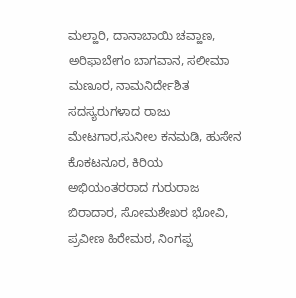ಮಲ್ಹಾರಿ, ದಾನಾಬಾಯಿ ಚವ್ಹಾಣ, ಅರಿಫಾಬೇಗಂ ಬಾಗವಾನ, ಸಲೀಮಾ ಮಣೂರ, ನಾಮನಿರ್ದೇಶಿತ ಸದಸ್ಯರುಗಳಾದ ರಾಜು ಮೇಟಗಾರ,ಸುನೀಲ ಕನಮಡಿ, ಹುಸೇನ ಕೊಕಟನೂರ, ಕಿರಿಯ ಅಭಿಯಂತರರಾದ ಗುರುರಾಜ ಬಿರಾದಾರ, ಸೋಮಶೇಖರ ಭೋವಿ, ಪ್ರವೀಣ ಹಿರೇಮಠ, ನಿಂಗಪ್ಪ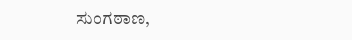ಸುಂಗಠಾಣ,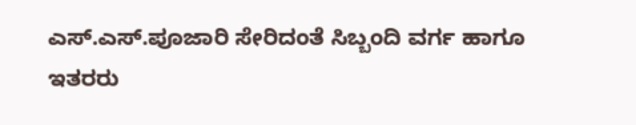ಎಸ್‌.ಎಸ್‌.ಪೂಜಾರಿ ಸೇರಿದಂತೆ ಸಿಬ್ಬಂದಿ ವರ್ಗ ಹಾಗೂ ಇತರರು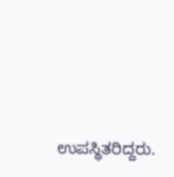ಉಪಸ್ಥಿತರಿದ್ದರು.